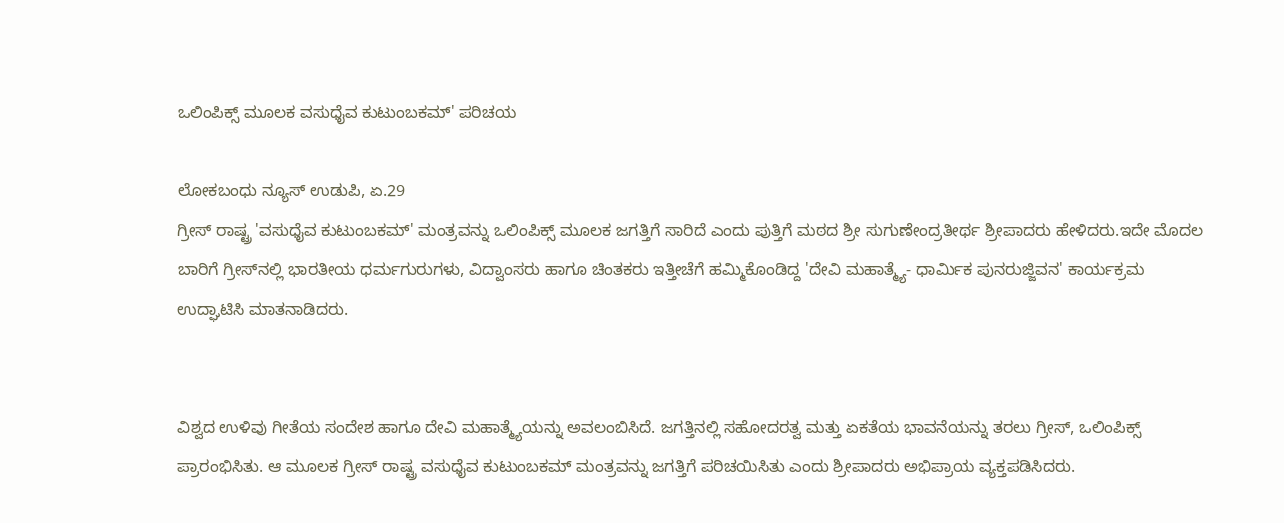ಒಲಿಂಪಿಕ್ಸ್ ಮೂಲಕ ವಸುಧೈವ ಕುಟುಂಬಕಮ್' ಪರಿಚಯ

ಲೋಕಬಂಧು ನ್ಯೂಸ್ ಉಡುಪಿ, ಏ.29
ಗ್ರೀಸ್ ರಾಷ್ಟ್ರ 'ವಸುಧೈವ ಕುಟುಂಬಕಮ್' ಮಂತ್ರವನ್ನು ಒಲಿಂಪಿಕ್ಸ್ ಮೂಲಕ ಜಗತ್ತಿಗೆ ಸಾರಿದೆ ಎಂದು ಪುತ್ತಿಗೆ ಮಠದ ಶ್ರೀ ಸುಗುಣೇಂದ್ರತೀರ್ಥ ಶ್ರೀಪಾದರು ಹೇಳಿದರು.ಇದೇ ಮೊದಲ ಬಾರಿಗೆ ಗ್ರೀಸ್‌ನಲ್ಲಿ ಭಾರತೀಯ ಧರ್ಮಗುರುಗಳು, ವಿದ್ವಾಂಸರು ಹಾಗೂ ಚಿಂತಕರು‌‌ ಇತ್ತೀಚೆಗೆ ಹಮ್ಮಿಕೊಂಡಿದ್ದ 'ದೇವಿ ಮಹಾತ್ಮ್ಯೆ- ಧಾರ್ಮಿಕ ಪುನರುಜ್ಜಿವನ' ಕಾರ್ಯಕ್ರಮ ಉದ್ಘಾಟಿಸಿ ಮಾತನಾಡಿದರು.


ವಿಶ್ವದ ಉಳಿವು ಗೀತೆಯ ಸಂದೇಶ ಹಾಗೂ ದೇವಿ ಮಹಾತ್ಮ್ಯೆಯನ್ನು ಅವಲಂಬಿಸಿದೆ. ಜಗತ್ತಿನಲ್ಲಿ ಸಹೋದರತ್ವ ಮತ್ತು ಏಕತೆಯ ಭಾವನೆಯನ್ನು ತರಲು ಗ್ರೀಸ್, ಒಲಿಂಪಿಕ್ಸ್ ಪ್ರಾರಂಭಿಸಿತು. ಆ ಮೂಲಕ ಗ್ರೀಸ್ ರಾಷ್ಟ್ರ ವಸುಧೈವ ಕುಟುಂಬಕಮ್ ಮಂತ್ರವನ್ನು ಜಗತ್ತಿಗೆ ಪರಿಚಯಿಸಿತು ಎಂದು ಶ್ರೀಪಾದರು ಅಭಿಪ್ರಾಯ ವ್ಯಕ್ತಪಡಿಸಿದರು.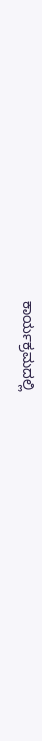ಕಾರ್ಯಕ್ರಮದಲ್ಲಿ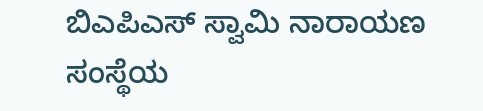ಬಿಎಪಿಎಸ್ ಸ್ವಾಮಿ ನಾರಾಯಣ ಸಂಸ್ಥೆಯ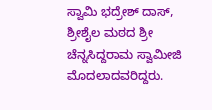ಸ್ವಾಮಿ ಭದ್ರೇಶ್ ದಾಸ್, ಶ್ರೀಶೈಲ ಮಠದ ಶ್ರೀ ಚೆನ್ನಸಿದ್ದರಾಮ ಸ್ವಾಮೀಜಿ ಮೊದಲಾದವರಿದ್ದರು.